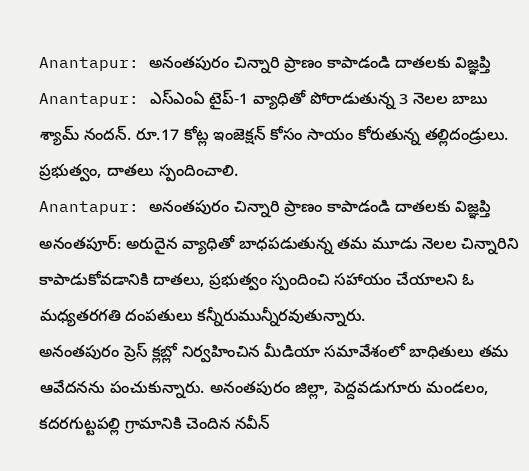Anantapur: అనంతపురం చిన్నారి ప్రాణం కాపాడండి దాతలకు విజ్ఞప్తి
Anantapur: ఎస్ఎంఏ టైప్-1 వ్యాధితో పోరాడుతున్న 3 నెలల బాబు శ్యామ్ నందన్. రూ.17 కోట్ల ఇంజెక్షన్ కోసం సాయం కోరుతున్న తల్లిదండ్రులు. ప్రభుత్వం, దాతలు స్పందించాలి.
Anantapur: అనంతపురం చిన్నారి ప్రాణం కాపాడండి దాతలకు విజ్ఞప్తి
అనంతపూర్: అరుదైన వ్యాధితో బాధపడుతున్న తమ మూడు నెలల చిన్నారిని కాపాడుకోవడానికి దాతలు, ప్రభుత్వం స్పందించి సహాయం చేయాలని ఓ మధ్యతరగతి దంపతులు కన్నీరుమున్నీరవుతున్నారు.
అనంతపురం ప్రెస్ క్లబ్లో నిర్వహించిన మీడియా సమావేశంలో బాధితులు తమ ఆవేదనను పంచుకున్నారు. అనంతపురం జిల్లా, పెద్దవడుగూరు మండలం, కదరగుట్టపల్లి గ్రామానికి చెందిన నవీన్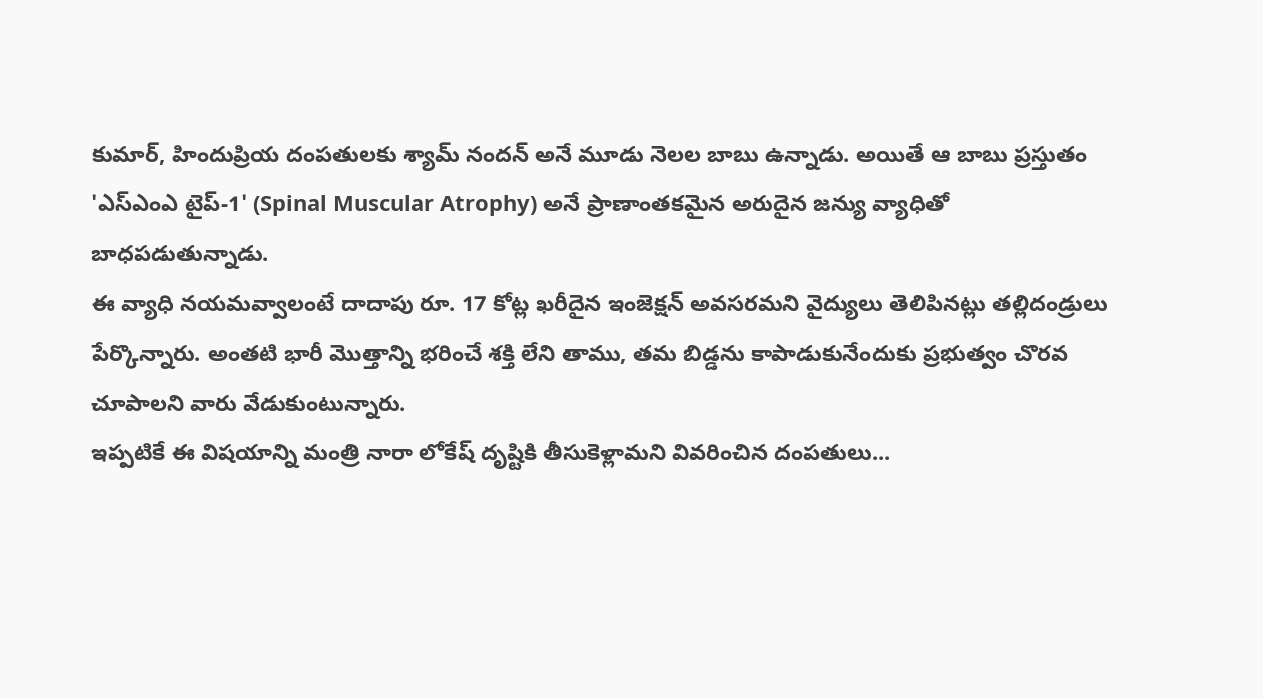కుమార్, హిందుప్రియ దంపతులకు శ్యామ్ నందన్ అనే మూడు నెలల బాబు ఉన్నాడు. అయితే ఆ బాబు ప్రస్తుతం 'ఎస్ఎంఎ టైప్-1' (Spinal Muscular Atrophy) అనే ప్రాణాంతకమైన అరుదైన జన్యు వ్యాధితో బాధపడుతున్నాడు.
ఈ వ్యాధి నయమవ్వాలంటే దాదాపు రూ. 17 కోట్ల ఖరీదైన ఇంజెక్షన్ అవసరమని వైద్యులు తెలిపినట్లు తల్లిదండ్రులు పేర్కొన్నారు. అంతటి భారీ మొత్తాన్ని భరించే శక్తి లేని తాము, తమ బిడ్డను కాపాడుకునేందుకు ప్రభుత్వం చొరవ చూపాలని వారు వేడుకుంటున్నారు.
ఇప్పటికే ఈ విషయాన్ని మంత్రి నారా లోకేష్ దృష్టికి తీసుకెళ్లామని వివరించిన దంపతులు...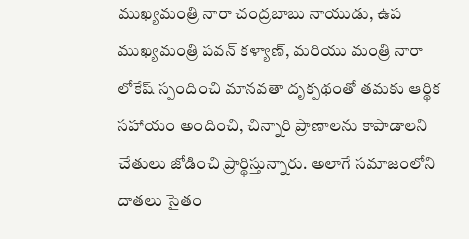ముఖ్యమంత్రి నారా చంద్రబాబు నాయుడు, ఉప ముఖ్యమంత్రి పవన్ కళ్యాణ్, మరియు మంత్రి నారా లోకేష్ స్పందించి మానవతా దృక్పథంతో తమకు ఆర్థిక సహాయం అందించి, చిన్నారి ప్రాణాలను కాపాడాలని చేతులు జోడించి ప్రార్థిస్తున్నారు. అలాగే సమాజంలోని దాతలు సైతం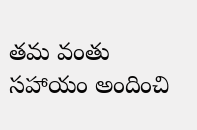తమ వంతు సహాయం అందించి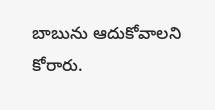బాబును ఆదుకోవాలని కోరారు.